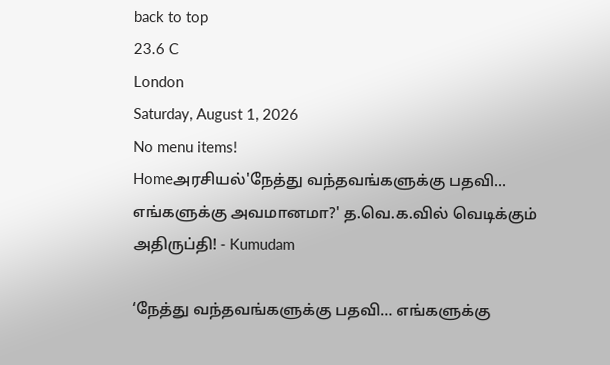back to top
23.6 C
London
Saturday, August 1, 2026
No menu items!
Homeஅரசியல்'நேத்து வந்தவங்களுக்கு பதவி... எங்களுக்கு அவமானமா?' த.வெ.க.வில் வெடிக்கும் அதிருப்தி! - Kumudam

‘நேத்து வந்தவங்களுக்கு பதவி… எங்களுக்கு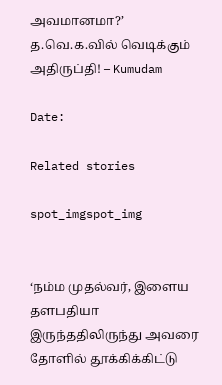அவமானமா?’ த.வெ.க.வில் வெடிக்கும் அதிருப்தி! – Kumudam

Date:

Related stories

spot_imgspot_img


‘நம்ம முதல்வர், இளைய தளபதியா இருந்ததிலிருந்து அவரை தோளில் தூக்கிக்கிட்டு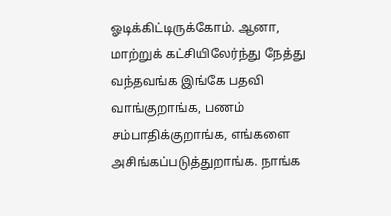ஓடிக்கிட்டிருக்கோம். ஆனா, மாற்றுக் கட்சியிலேர்ந்து நேத்து வந்தவங்க இங்கே பதவி வாங்குறாங்க, பணம் சம்பாதிக்குறாங்க, எங்களை அசிங்கப்படுத்துறாங்க. நாங்க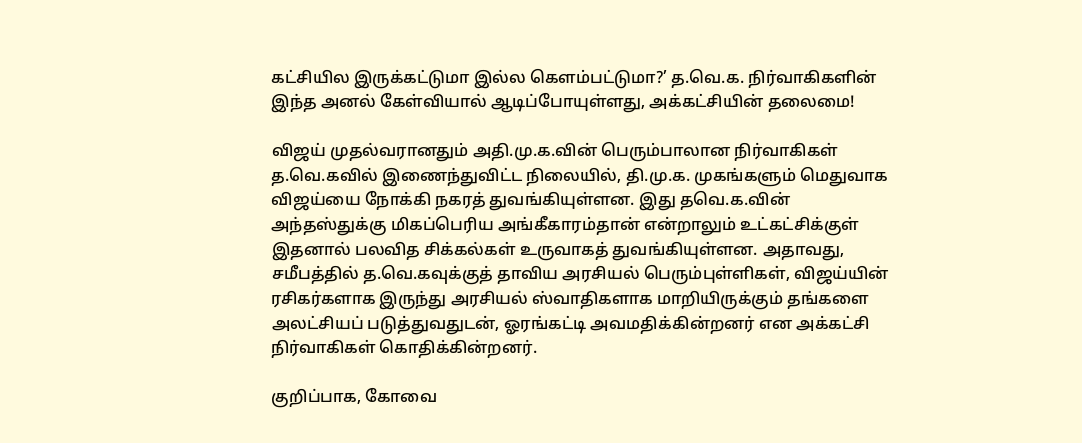கட்சியில இருக்கட்டுமா இல்ல கௌம்பட்டுமா?’ த.வெ.க. நிர்வாகிகளின் இந்த அனல் கேள்வியால் ஆடிப்போயுள்ளது, அக்கட்சியின் தலைமை!

விஜய் முதல்வரானதும் அதி.மு.க.வின் பெரும்பாலான நிர்வாகிகள் த.வெ.கவில் இணைந்துவிட்ட நிலையில், தி.மு.க. முகங்களும் மெதுவாக விஜய்யை நோக்கி நகரத் துவங்கியுள்ளன. இது தவெ.க.வின் அந்தஸ்துக்கு மிகப்பெரிய அங்கீகாரம்தான் என்றாலும் உட்கட்சிக்குள் இதனால் பலவித சிக்கல்கள் உருவாகத் துவங்கியுள்ளன. அதாவது, சமீபத்தில் த.வெ.கவுக்குத் தாவிய அரசியல் பெரும்புள்ளிகள், விஜய்யின் ரசிகர்களாக இருந்து அரசியல் ஸ்வாதிகளாக மாறியிருக்கும் தங்களை அலட்சியப் படுத்துவதுடன், ஓரங்கட்டி அவமதிக்கின்றனர் என அக்கட்சி நிர்வாகிகள் கொதிக்கின்றனர்.

குறிப்பாக, கோவை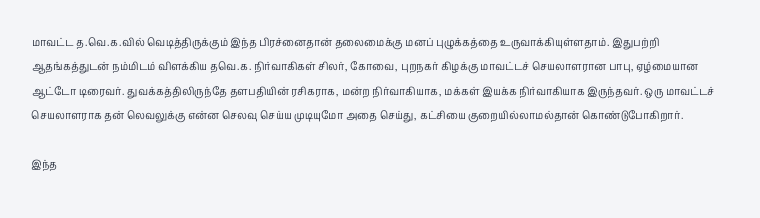மாவட்ட த.வெ.க.வில் வெடித்திருக்கும் இந்த பிரச்னைதான் தலைமைக்கு மனப் புழுக்கத்தை உருவாக்கியுள்ளதாம். இதுபற்றி ஆதங்கத்துடன் நம்மிடம் விளக்கிய தவெ.க. நிர்வாகிகள் சிலர், கோவை, புறநகர் கிழக்கு மாவட்டச் செயலாளரான பாபு, ஏழ்மையான ஆட்டோ டிரைவர். துவக்கத்திலிருந்தே தளபதியின் ரசிகராக, மன்ற நிர்வாகியாக, மக்கள் இயக்க நிர்வாகியாக இருந்தவர். ஒரு மாவட்டச் செயலாளராக தன் லெவலுக்கு என்ன செலவு செய்ய முடியுமோ அதை செய்து, கட்சியை குறையில்லாமல்தான் கொண்டுபோகிறார்.

இந்த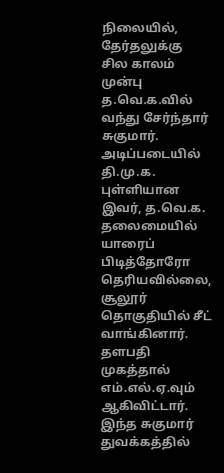நிலையில், தேர்தலுக்கு சில காலம் முன்பு த.வெ.க.வில் வந்து சேர்ந்தார் சுகுமார். அடிப்படையில் தி.மு.க. புள்ளியான இவர், த.வெ.க. தலைமையில் யாரைப் பிடித்தோரோ தெரியவில்லை, சூலூர் தொகுதியில் சீட் வாங்கினார். தளபதி முகத்தால் எம்.எல்.ஏ.வும் ஆகிவிட்டார். இந்த சுகுமார் துவக்கத்தில்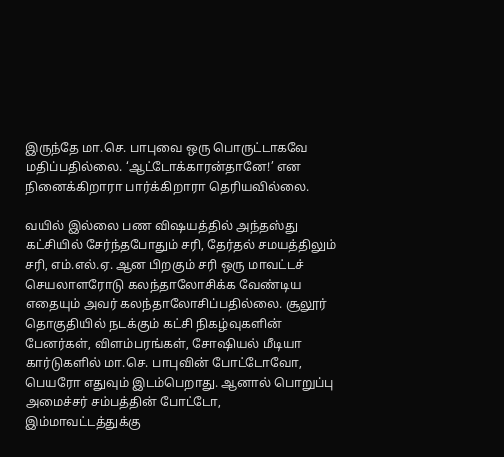இருந்தே மா.செ. பாபுவை ஒரு பொருட்டாகவே மதிப்பதில்லை. ‘ஆட்டோக்காரன்தானே!’ என நினைக்கிறாரா பார்க்கிறாரா தெரியவில்லை.

வயில் இல்லை பண விஷயத்தில் அந்தஸ்து  கட்சியில் சேர்ந்தபோதும் சரி, தேர்தல் சமயத்திலும் சரி, எம்.எல்.ஏ. ஆன பிறகும் சரி ஒரு மாவட்டச் செயலாளரோடு கலந்தாலோசிக்க வேண்டிய எதையும் அவர் கலந்தாலோசிப்பதில்லை. சூலூர் தொகுதியில் நடக்கும் கட்சி நிகழ்வுகளின் பேனர்கள், விளம்பரங்கள், சோஷியல் மீடியா கார்டுகளில் மா.செ. பாபுவின் போட்டோவோ, பெயரோ எதுவும் இடம்பெறாது. ஆனால் பொறுப்பு அமைச்சர் சம்பத்தின் போட்டோ, இம்மாவட்டத்துக்கு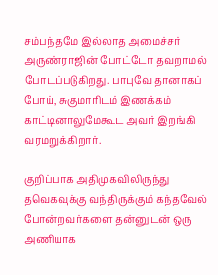சம்பந்தமே இல்லாத அமைச்சர் அருண்ராஜின் போட்டோ தவறாமல் போடப்படுகிறது. பாபுவே தானாகப் போய், சுகுமாரிடம் இணக்கம் காட்டினாலுமேகூட அவர் இறங்கி வரமறுக்கிறார்.

குறிப்பாக அதிமுகவிலிருந்து தவெகவுக்கு வந்திருக்கும் கந்தவேல் போன்றவர்களை தன்னுடன் ஒரு அணியாக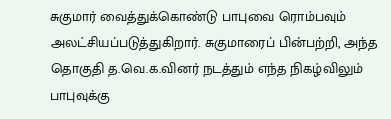சுகுமார் வைத்துக்கொண்டு பாபுவை ரொம்பவும் அலட்சியப்படுத்துகிறார். சுகுமாரைப் பின்பற்றி, அந்த தொகுதி த.வெ.க.வினர் நடத்தும் எந்த நிகழ்விலும் பாபுவுக்கு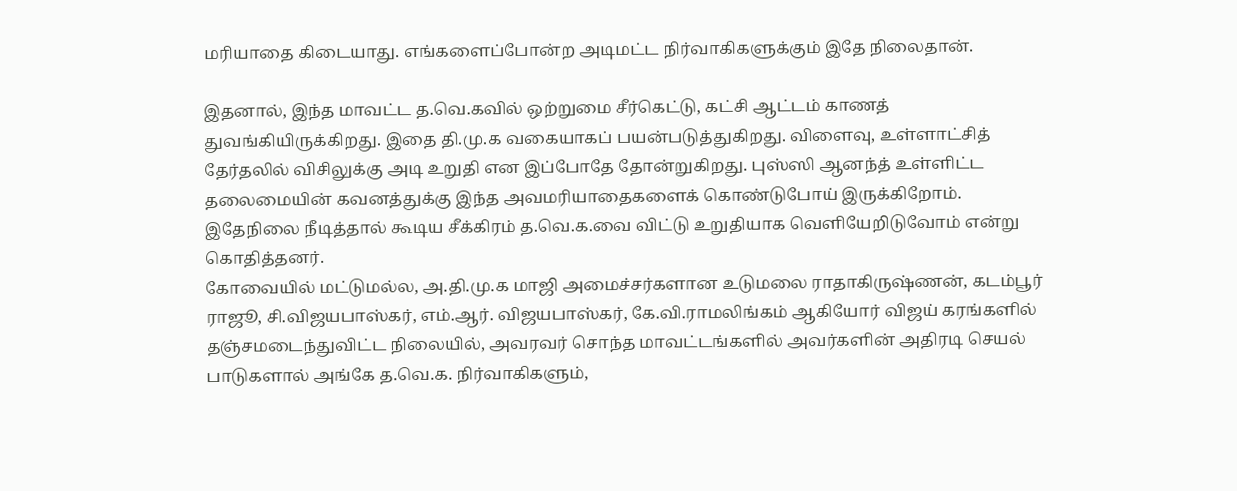மரியாதை கிடையாது. எங்களைப்போன்ற அடிமட்ட நிர்வாகிகளுக்கும் இதே நிலைதான்.

இதனால், இந்த மாவட்ட த.வெ.கவில் ஒற்றுமை சீர்கெட்டு, கட்சி ஆட்டம் காணத் துவங்கியிருக்கிறது. இதை தி.மு.க வகையாகப் பயன்படுத்துகிறது. விளைவு, உள்ளாட்சித் தேர்தலில் விசிலுக்கு அடி உறுதி என இப்போதே தோன்றுகிறது. புஸ்ஸி ஆனந்த் உள்ளிட்ட தலைமையின் கவனத்துக்கு இந்த அவமரியாதைகளைக் கொண்டுபோய் இருக்கிறோம். இதேநிலை நீடித்தால் கூடிய சீக்கிரம் த.வெ.க.வை விட்டு உறுதியாக வெளியேறிடுவோம் என்று கொதித்தனர்.
கோவையில் மட்டுமல்ல, அ.தி.மு.க மாஜி அமைச்சர்களான உடுமலை ராதாகிருஷ்ணன், கடம்பூர் ராஜூ, சி.விஜயபாஸ்கர், எம்.ஆர். விஜயபாஸ்கர், கே.வி.ராமலிங்கம் ஆகியோர் விஜய் கரங்களில் தஞ்சமடைந்துவிட்ட நிலையில், அவரவர் சொந்த மாவட்டங்களில் அவர்களின் அதிரடி செயல் பாடுகளால் அங்கே த.வெ.க. நிர்வாகிகளும்,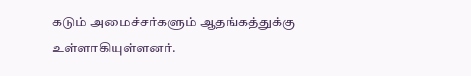கடும் அமைச்சர்களும் ஆதங்கத்துக்கு உள்ளாகியுள்ளனர்.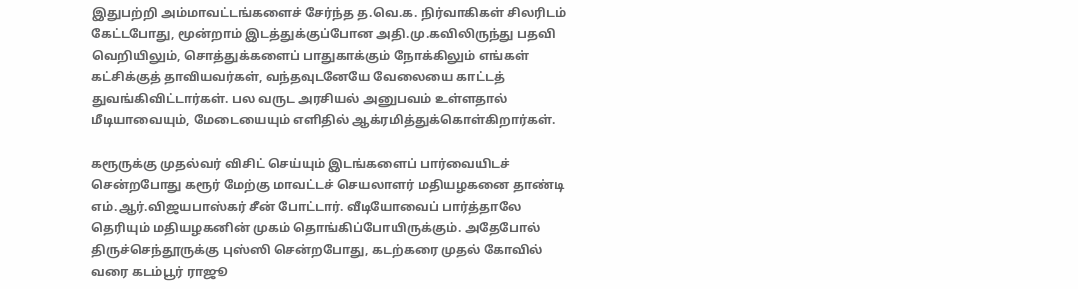இதுபற்றி அம்மாவட்டங்களைச் சேர்ந்த த.வெ.க. நிர்வாகிகள் சிலரிடம் கேட்டபோது, மூன்றாம் இடத்துக்குப்போன அதி.மு.கவிலிருந்து பதவி வெறியிலும், சொத்துக்களைப் பாதுகாக்கும் நோக்கிலும் எங்கள் கட்சிக்குத் தாவியவர்கள், வந்தவுடனேயே வேலையை காட்டத் துவங்கிவிட்டார்கள். பல வருட அரசியல் அனுபவம் உள்ளதால் மீடியாவையும், மேடையையும் எளிதில் ஆக்ரமித்துக்கொள்கிறார்கள்.

கரூருக்கு முதல்வர் விசிட் செய்யும் இடங்களைப் பார்வையிடச் சென்றபோது கரூர் மேற்கு மாவட்டச் செயலாளர் மதியழகனை தாண்டி எம்.ஆர்.விஜயபாஸ்கர் சீன் போட்டார். வீடியோவைப் பார்த்தாலே தெரியும் மதியழகனின் முகம் தொங்கிப்போயிருக்கும். அதேபோல் திருச்செந்தூருக்கு புஸ்ஸி சென்றபோது, கடற்கரை முதல் கோவில் வரை கடம்பூர் ராஜூ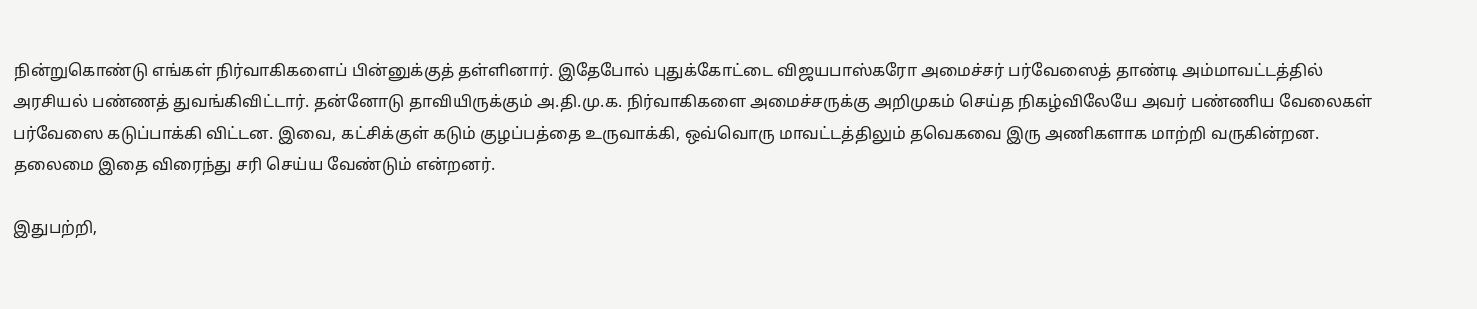நின்றுகொண்டு எங்கள் நிர்வாகிகளைப் பின்னுக்குத் தள்ளினார். இதேபோல் புதுக்கோட்டை விஜயபாஸ்கரோ அமைச்சர் பர்வேஸைத் தாண்டி அம்மாவட்டத்தில் அரசியல் பண்ணத் துவங்கிவிட்டார். தன்னோடு தாவியிருக்கும் அ.தி.மு.க. நிர்வாகிகளை அமைச்சருக்கு அறிமுகம் செய்த நிகழ்விலேயே அவர் பண்ணிய வேலைகள் பர்வேஸை கடுப்பாக்கி விட்டன. இவை, கட்சிக்குள் கடும் குழப்பத்தை உருவாக்கி, ஒவ்வொரு மாவட்டத்திலும் தவெகவை இரு அணிகளாக மாற்றி வருகின்றன. தலைமை இதை விரைந்து சரி செய்ய வேண்டும் என்றனர்.

இதுபற்றி,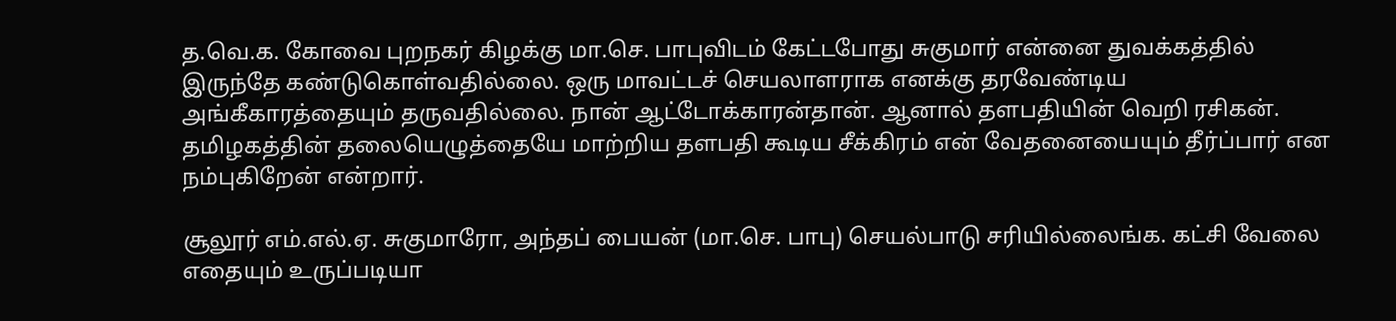த.வெ.க. கோவை புறநகர் கிழக்கு மா.செ. பாபுவிடம் கேட்டபோது சுகுமார் என்னை துவக்கத்தில் இருந்தே கண்டுகொள்வதில்லை. ஒரு மாவட்டச் செயலாளராக எனக்கு தரவேண்டிய அங்கீகாரத்தையும் தருவதில்லை. நான் ஆட்டோக்காரன்தான். ஆனால் தளபதியின் வெறி ரசிகன். தமிழகத்தின் தலையெழுத்தையே மாற்றிய தளபதி கூடிய சீக்கிரம் என் வேதனையையும் தீர்ப்பார் என நம்புகிறேன் என்றார்.

சூலூர் எம்.எல்.ஏ. சுகுமாரோ, அந்தப் பையன் (மா.செ. பாபு) செயல்பாடு சரியில்லைங்க. கட்சி வேலை எதையும் உருப்படியா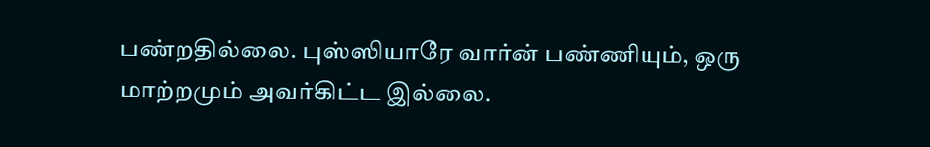பண்றதில்லை. புஸ்ஸியாரே வார்ன் பண்ணியும், ஒரு மாற்றமும் அவர்கிட்ட இல்லை.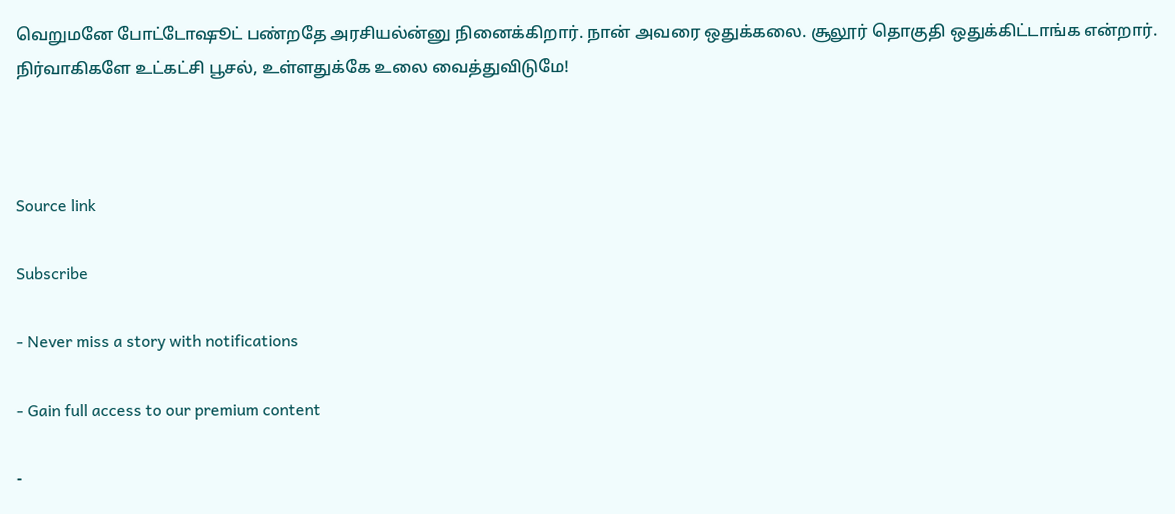வெறுமனே போட்டோஷூட் பண்றதே அரசியல்ன்னு நினைக்கிறார். நான் அவரை ஒதுக்கலை. சூலூர் தொகுதி ஒதுக்கிட்டாங்க என்றார். நிர்வாகிகளே உட்கட்சி பூசல், உள்ளதுக்கே உலை வைத்துவிடுமே!



Source link

Subscribe

- Never miss a story with notifications

- Gain full access to our premium content

-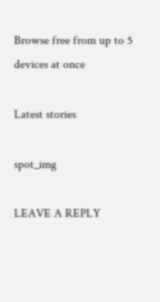Browse free from up to 5 devices at once

Latest stories

spot_img

LEAVE A REPLY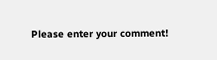Please enter your comment!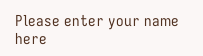Please enter your name here